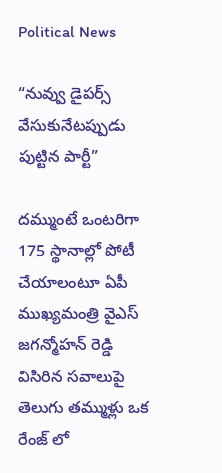Political News

“నువ్వు డైపర్స్ వేసుకునేటప్పుడు పుట్టిన పార్టీ”

దమ్ముంటే ఒంటరిగా 175 స్థానాల్లో పోటీ చేయాలంటూ ఏపీ ముఖ్యమంత్రి వైఎస్ జగన్మోహన్ రెడ్డి విసిరిన సవాలుపై తెలుగు తమ్ముళ్లు ఒక రేంజ్ లో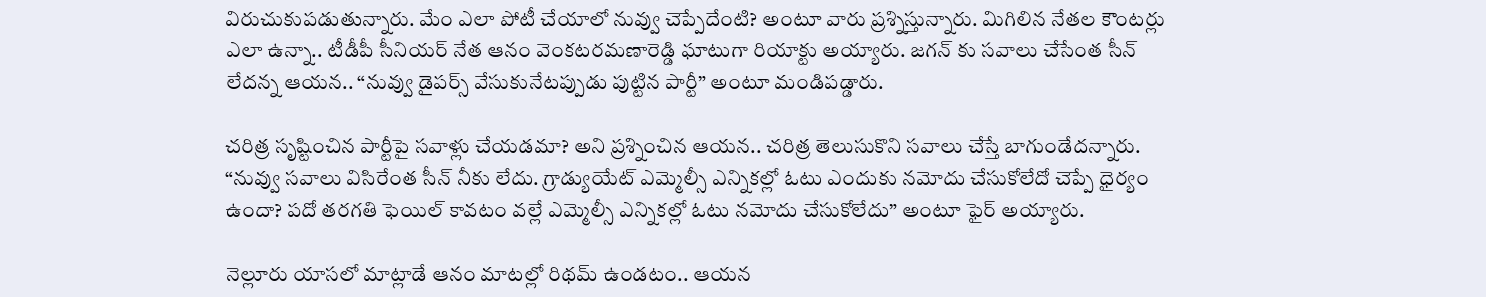విరుచుకుపడుతున్నారు. మేం ఎలా పోటీ చేయాలో నువ్వు చెప్పేదేంటి? అంటూ వారు ప్రశ్నిస్తున్నారు. మిగిలిన నేతల కౌంటర్లు ఎలా ఉన్నా.. టీడీపీ సీనియర్ నేత ఆనం వెంకటరమణారెడ్డి ఘాటుగా రియాక్టు అయ్యారు. జగన్ కు సవాలు చేసేంత సీన్ లేదన్న ఆయన.. “నువ్వు డైపర్స్ వేసుకునేటప్పుడు పుట్టిన పార్టీ” అంటూ మండిపడ్డారు.

చరిత్ర సృష్టించిన పార్టీపై సవాళ్లు చేయడమా? అని ప్రశ్నించిన ఆయన.. చరిత్ర తెలుసుకొని సవాలు చేస్తే బాగుండేదన్నారు. “నువ్వు సవాలు విసిరేంత సీన్ నీకు లేదు. గ్రాడ్యుయేట్ ఎమ్మెల్సీ ఎన్నికల్లో ఓటు ఎందుకు నమోదు చేసుకోలేదో చెప్పే ధైర్యం ఉందా? పదో తరగతి ఫెయిల్ కావటం వల్లే ఎమ్మెల్సీ ఎన్నికల్లో ఓటు నమోదు చేసుకోలేదు” అంటూ ఫైర్ అయ్యారు.

నెల్లూరు యాసలో మాట్లాడే ఆనం మాటల్లో రిథమ్ ఉండటం.. ఆయన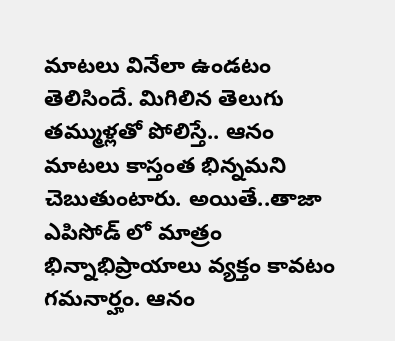మాటలు వినేలా ఉండటం తెలిసిందే. మిగిలిన తెలుగు తమ్ముళ్లతో పోలిస్తే.. ఆనం మాటలు కాస్తంత భిన్నమని చెబుతుంటారు. అయితే..తాజా ఎపిసోడ్ లో మాత్రం భిన్నాభిప్రాయాలు వ్యక్తం కావటం గమనార్హం. ఆనం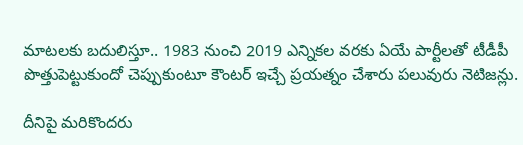మాటలకు బదులిస్తూ.. 1983 నుంచి 2019 ఎన్నికల వరకు ఏయే పార్టీలతో టీడీపీ పొత్తుపెట్టుకుందో చెప్పుకుంటూ కౌంటర్ ఇచ్చే ప్రయత్నం చేశారు పలువురు నెటిజన్లు.

దీనిపై మరికొందరు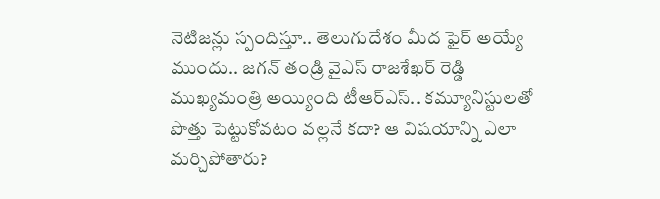నెటిజన్లు స్పందిస్తూ.. తెలుగుదేశం మీద ఫైర్ అయ్యే ముందు.. జగన్ తండ్రి వైఎస్ రాజశేఖర్ రెడ్డి ముఖ్యమంత్రి అయ్యింది టీఆర్ఎస్.. కమ్యూనిస్టులతో పొత్తు పెట్టుకోవటం వల్లనే కదా? ఆ విషయాన్ని ఎలా మర్చిపోతారు?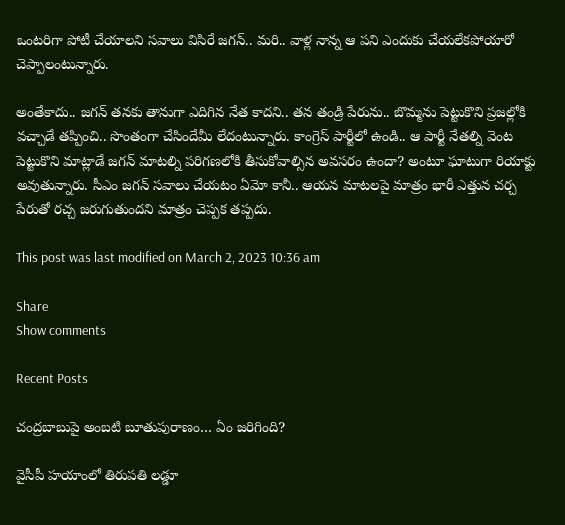ఒంటరిగా పోటీ చేయాలని సవాలు విసిరే జగన్.. మరి.. వాళ్ల నాన్న ఆ పని ఎందుకు చేయలేకపోయారో చెప్పాలంటున్నారు.

అంతేకాదు.. జగన్ తనకు తానుగా ఎదిగిన నేత కాదని.. తన తండ్రి పేరును.. బొమ్మను పెట్టుకొని ప్రజల్లోకి వచ్చాడే తప్పించి.. సొంతంగా చేసిందేమీ లేదంటున్నారు. కాంగ్రెస్ పార్టీలో ఉండి.. ఆ పార్టీ నేతల్ని వెంట పెట్టుకొని మాట్లాడే జగన్ మాటల్ని పరిగణలోకి తీసుకోవాల్సిన అవసరం ఉందా? అంటూ ఘాటుగా రియాక్టు అవుతున్నారు. సీఎం జగన్ సవాలు చేయటం ఏమో కానీ.. ఆయన మాటలపై మాత్రం భారీ ఎత్తున చర్చ పేరుతో రచ్చ జరుగుతుందని మాత్రం చెప్పక తప్పదు.

This post was last modified on March 2, 2023 10:36 am

Share
Show comments

Recent Posts

చంద్రబాబుపై అంబటి బూతుపురాణం… ఏం జరిగింది?

వైసీపీ హయాంలో తిరుపతి లడ్డూ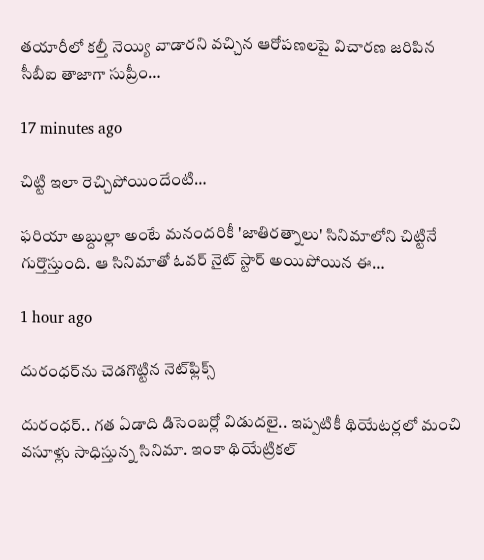తయారీలో కల్తీ నెయ్యి వాడారని వచ్చిన ఆరోపణలపై విచారణ జరిపిన సీబీఐ తాజాగా సుప్రీం…

17 minutes ago

చిట్టి ఇలా రెచ్చిపోయిందేంటి…

ఫరియా అబ్దుల్లా అంటే మనందరికీ 'జాతిరత్నాలు' సినిమాలోని చిట్టినే గుర్తొస్తుంది. ఆ సినిమాతో ఓవర్ నైట్ స్టార్ అయిపోయిన ఈ…

1 hour ago

దురంధర్‌ను చెడగొట్టిన నెట్‌ఫ్లిక్స్

దురంధర్.. గత ఏడాది డిసెంబర్లో విడుదలై.. ఇప్పటికీ థియేటర్లలో మంచి వసూళ్లు సాధిస్తున్న సినిమా. ఇంకా థియేట్రికల్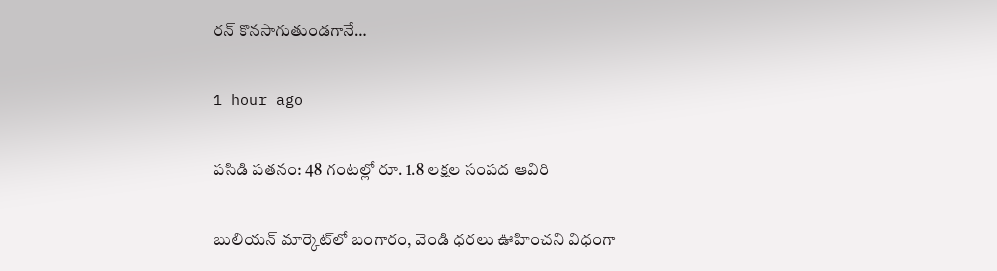రన్ కొనసాగుతుండగానే…

1 hour ago

పసిడి పతనం: 48 గంటల్లో రూ. 1.8 లక్షల సంపద ఆవిరి

బులియన్ మార్కెట్‌లో బంగారం, వెండి ధరలు ఊహించని విధంగా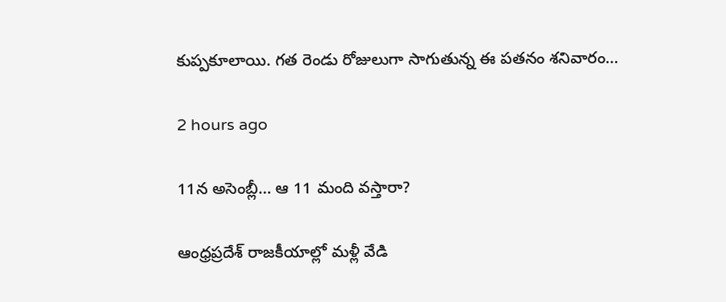కుప్పకూలాయి. గత రెండు రోజులుగా సాగుతున్న ఈ పతనం శనివారం…

2 hours ago

11న అసెంబ్లీ… ఆ 11 మంది వస్తారా?

ఆంధ్రప్రదేశ్ రాజకీయాల్లో మళ్లీ వేడి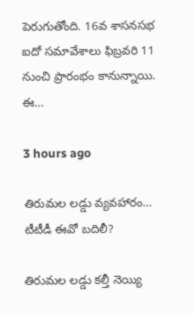పెరుగుతోంది. 16వ శాసనసభ ఐదో సమావేశాలు ఫిబ్రవరి 11 నుంచి ప్రారంభం కానున్నాయి. ఈ…

3 hours ago

తిరుమల లడ్డు వ్యవహారం… టీటీడీ ఈవో బదిలీ?

తిరుమల లడ్డు కల్తీ నెయ్యి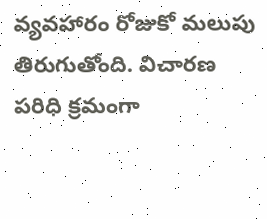వ్యవహారం రోజుకో మలుపు తిరుగుతోంది. విచారణ పరిధి క్రమంగా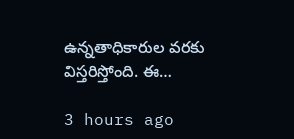ఉన్నతాధికారుల వరకు విస్తరిస్తోంది. ఈ…

3 hours ago